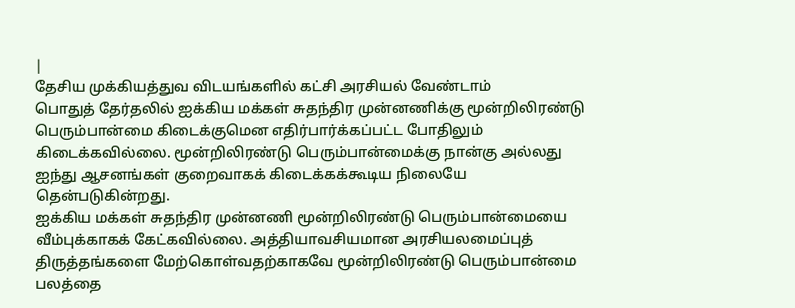|
தேசிய முக்கியத்துவ விடயங்களில் கட்சி அரசியல் வேண்டாம்
பொதுத் தேர்தலில் ஐக்கிய மக்கள் சுதந்திர முன்னணிக்கு மூன்றிலிரண்டு பெரும்பான்மை கிடைக்குமென எதிர்பார்க்கப்பட்ட போதிலும் கிடைக்கவில்லை. மூன்றிலிரண்டு பெரும்பான்மைக்கு நான்கு அல்லது ஐந்து ஆசனங்கள் குறைவாகக் கிடைக்கக்கூடிய நிலையே தென்படுகின்றது.
ஐக்கிய மக்கள் சுதந்திர முன்னணி மூன்றிலிரண்டு பெரும்பான்மையை வீம்புக்காகக் கேட்கவில்லை. அத்தியாவசியமான அரசியலமைப்புத் திருத்தங்களை மேற்கொள்வதற்காகவே மூன்றிலிரண்டு பெரும்பான்மை பலத்தை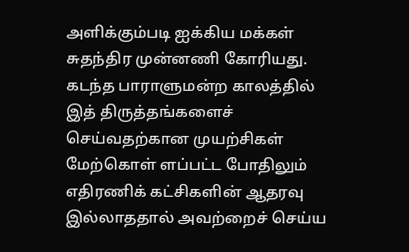அளிக்கும்படி ஐக்கிய மக்கள் சுதந்திர முன்னணி கோரியது. கடந்த பாராளுமன்ற காலத்தில் இத் திருத்தங்களைச் செய்வதற்கான முயற்சிகள் மேற்கொள் ளப்பட்ட போதிலும் எதிரணிக் கட்சிகளின் ஆதரவு இல்லாததால் அவற்றைச் செய்ய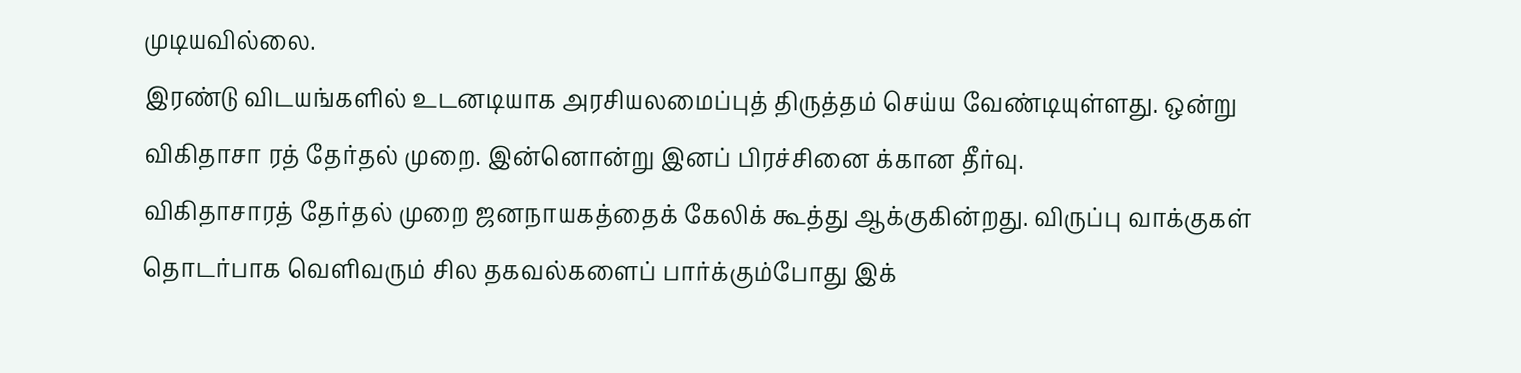முடியவில்லை.
இரண்டு விடயங்களில் உடனடியாக அரசியலமைப்புத் திருத்தம் செய்ய வேண்டியுள்ளது. ஒன்று விகிதாசா ரத் தேர்தல் முறை. இன்னொன்று இனப் பிரச்சினை க்கான தீர்வு.
விகிதாசாரத் தேர்தல் முறை ஜனநாயகத்தைக் கேலிக் கூத்து ஆக்குகின்றது. விருப்பு வாக்குகள் தொடர்பாக வெளிவரும் சில தகவல்களைப் பார்க்கும்போது இக்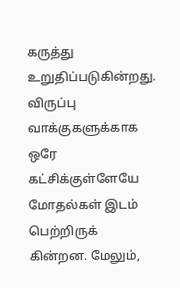கருத்து உறுதிப்படுகின்றது. விருப்பு வாக்குகளுக்காக ஒரே கட்சிக்குள்ளேயே மோதல்கள் இடம் பெற்றிருக் கின்றன. மேலும்,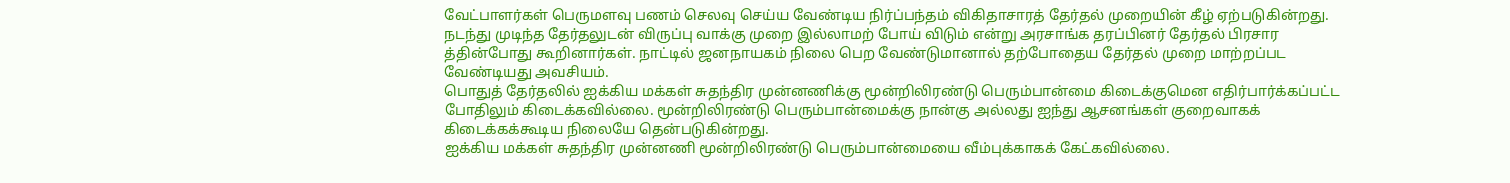வேட்பாளர்கள் பெருமளவு பணம் செலவு செய்ய வேண்டிய நிர்ப்பந்தம் விகிதாசாரத் தேர்தல் முறையின் கீழ் ஏற்படுகின்றது.
நடந்து முடிந்த தேர்தலுடன் விருப்பு வாக்கு முறை இல்லாமற் போய் விடும் என்று அரசாங்க தரப்பினர் தேர்தல் பிரசார த்தின்போது கூறினார்கள். நாட்டில் ஜனநாயகம் நிலை பெற வேண்டுமானால் தற்போதைய தேர்தல் முறை மாற்றப்பட வேண்டியது அவசியம்.
பொதுத் தேர்தலில் ஐக்கிய மக்கள் சுதந்திர முன்னணிக்கு மூன்றிலிரண்டு பெரும்பான்மை கிடைக்குமென எதிர்பார்க்கப்பட்ட போதிலும் கிடைக்கவில்லை. மூன்றிலிரண்டு பெரும்பான்மைக்கு நான்கு அல்லது ஐந்து ஆசனங்கள் குறைவாகக் கிடைக்கக்கூடிய நிலையே தென்படுகின்றது.
ஐக்கிய மக்கள் சுதந்திர முன்னணி மூன்றிலிரண்டு பெரும்பான்மையை வீம்புக்காகக் கேட்கவில்லை.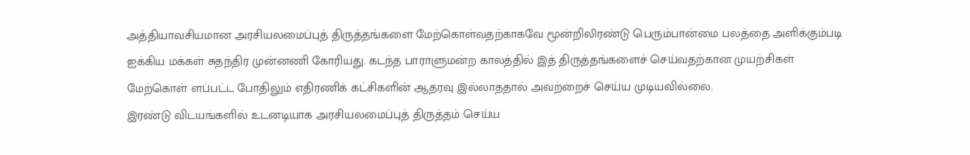அத்தியாவசியமான அரசியலமைப்புத் திருத்தங்களை மேற்கொள்வதற்காகவே மூன்றிலிரண்டு பெரும்பான்மை பலத்தை அளிக்கும்படி ஐக்கிய மக்கள் சுதந்திர முன்னணி கோரியது. கடந்த பாராளுமன்ற காலத்தில் இத் திருத்தங்களைச் செய்வதற்கான முயற்சிகள் மேற்கொள் ளப்பட்ட போதிலும் எதிரணிக் கட்சிகளின் ஆதரவு இல்லாததால் அவற்றைச் செய்ய முடியவில்லை.
இரண்டு விடயங்களில் உடனடியாக அரசியலமைப்புத் திருத்தம் செய்ய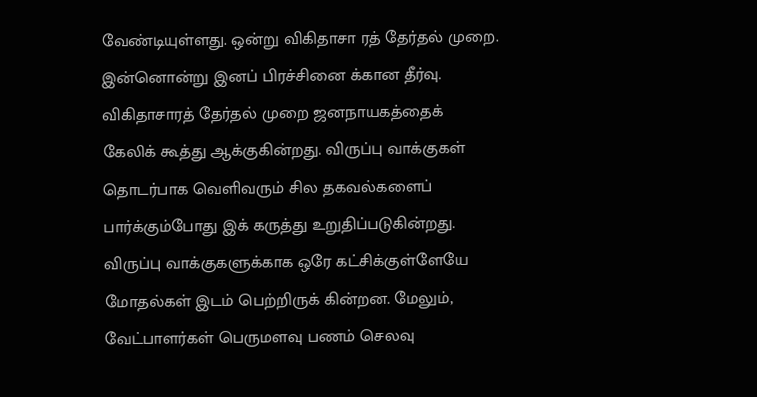வேண்டியுள்ளது. ஒன்று விகிதாசா ரத் தேர்தல் முறை. இன்னொன்று இனப் பிரச்சினை க்கான தீர்வு.
விகிதாசாரத் தேர்தல் முறை ஜனநாயகத்தைக் கேலிக் கூத்து ஆக்குகின்றது. விருப்பு வாக்குகள் தொடர்பாக வெளிவரும் சில தகவல்களைப் பார்க்கும்போது இக் கருத்து உறுதிப்படுகின்றது. விருப்பு வாக்குகளுக்காக ஒரே கட்சிக்குள்ளேயே மோதல்கள் இடம் பெற்றிருக் கின்றன. மேலும், வேட்பாளர்கள் பெருமளவு பணம் செலவு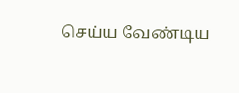செய்ய வேண்டிய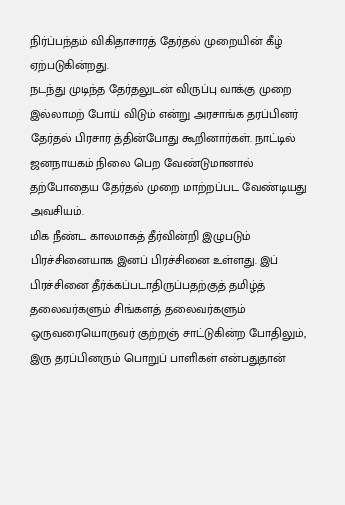நிர்ப்பந்தம் விகிதாசாரத் தேர்தல் முறையின் கீழ் ஏற்படுகின்றது.
நடந்து முடிந்த தேர்தலுடன் விருப்பு வாக்கு முறை இல்லாமற் போய் விடும் என்று அரசாங்க தரப்பினர் தேர்தல் பிரசார த்தின்போது கூறினார்கள். நாட்டில் ஜனநாயகம் நிலை பெற வேண்டுமானால் தற்போதைய தேர்தல் முறை மாற்றப்பட வேண்டியது அவசியம்.
மிக நீண்ட காலமாகத் தீர்வின்றி இழுபடும் பிரச்சினையாக இனப் பிரச்சினை உள்ளது. இப் பிரச்சினை தீர்க்கப்படாதிருப்பதற்குத் தமிழ்த் தலைவர்களும் சிங்களத் தலைவர்களும் ஒருவரையொருவர் குற்றஞ் சாட்டுகின்ற போதிலும், இரு தரப்பினரும் பொறுப் பாளிகள் என்பதுதான்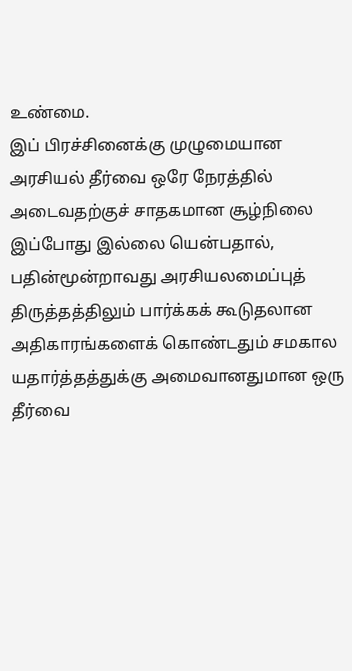உண்மை.
இப் பிரச்சினைக்கு முழுமையான அரசியல் தீர்வை ஒரே நேரத்தில் அடைவதற்குச் சாதகமான சூழ்நிலை இப்போது இல்லை யென்பதால், பதின்மூன்றாவது அரசியலமைப்புத் திருத்தத்திலும் பார்க்கக் கூடுதலான அதிகாரங்களைக் கொண்டதும் சமகால யதார்த்தத்துக்கு அமைவானதுமான ஒரு தீர்வை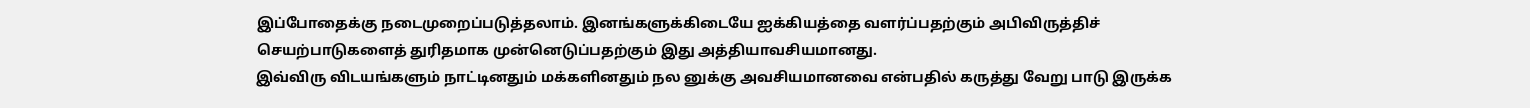இப்போதைக்கு நடைமுறைப்படுத்தலாம். இனங்களுக்கிடையே ஐக்கியத்தை வளர்ப்பதற்கும் அபிவிருத்திச் செயற்பாடுகளைத் துரிதமாக முன்னெடுப்பதற்கும் இது அத்தியாவசியமானது.
இவ்விரு விடயங்களும் நாட்டினதும் மக்களினதும் நல னுக்கு அவசியமானவை என்பதில் கருத்து வேறு பாடு இருக்க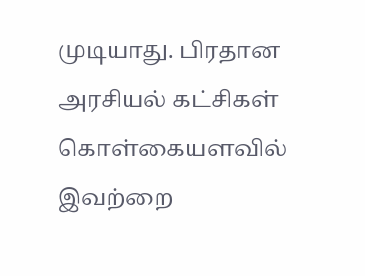முடியாது. பிரதான அரசியல் கட்சிகள் கொள்கையளவில் இவற்றை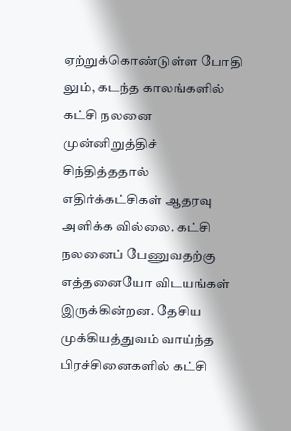ஏற்றுக்கொண்டுள்ள போதி லும், கடந்த காலங்களில் கட்சி நலனை முன்னிறுத்திச் சிந்தித்ததால் எதிர்க்கட்சிகள் ஆதரவு அளிக்க வில்லை. கட்சி நலனைப் பேணுவதற்கு எத்தனையோ விடயங்கள் இருக்கின்றன. தேசிய முக்கியத்துவம் வாய்ந்த பிரச்சினைகளில் கட்சி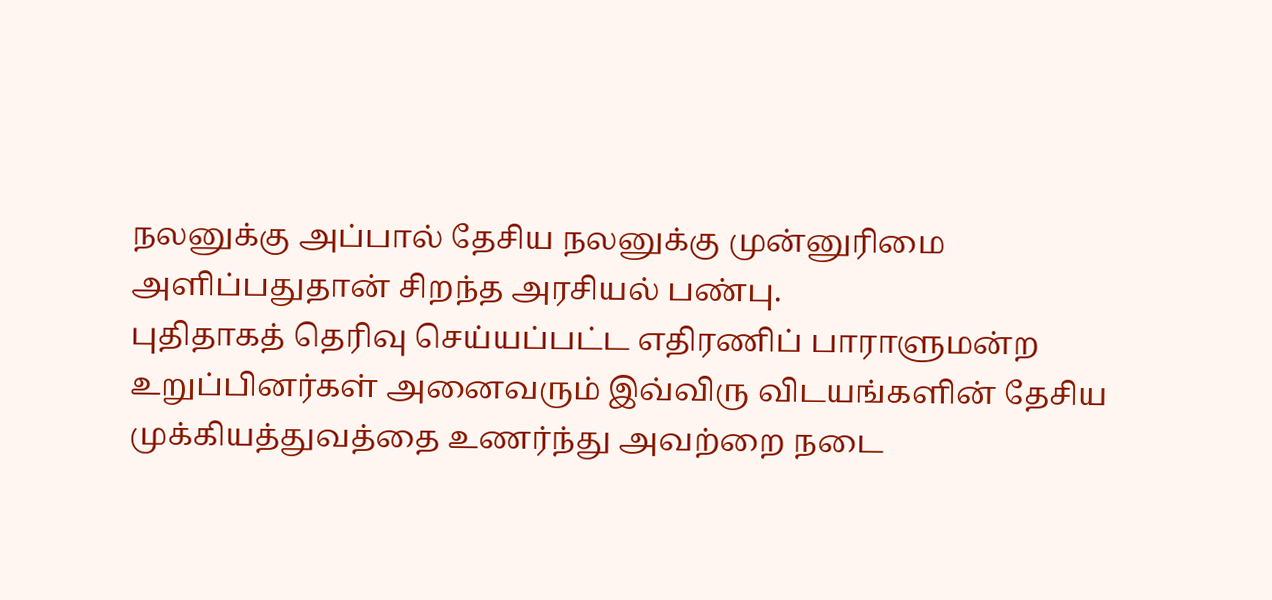நலனுக்கு அப்பால் தேசிய நலனுக்கு முன்னுரிமை அளிப்பதுதான் சிறந்த அரசியல் பண்பு.
புதிதாகத் தெரிவு செய்யப்பட்ட எதிரணிப் பாராளுமன்ற உறுப்பினர்கள் அனைவரும் இவ்விரு விடயங்களின் தேசிய முக்கியத்துவத்தை உணர்ந்து அவற்றை நடை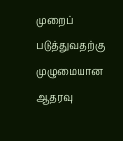முறைப் படுத்துவதற்கு முழுமையான ஆதரவு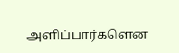அளிப்பார்களென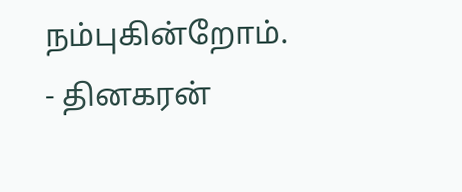நம்புகின்றோம்.
- தினகரன்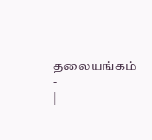தலையங்கம் -
|